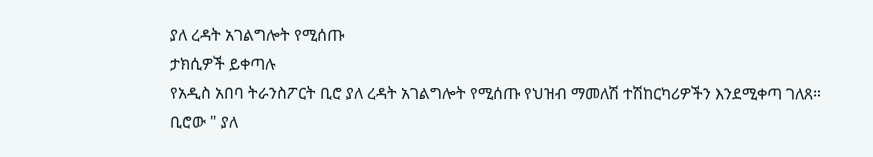ያለ ረዳት አገልግሎት የሚሰጡ
ታክሲዎች ይቀጣሉ
የአዲስ አበባ ትራንስፖርት ቢሮ ያለ ረዳት አገልግሎት የሚሰጡ የህዝብ ማመለሽ ተሽከርካሪዎችን እንደሚቀጣ ገለጸ።
ቢሮው " ያለ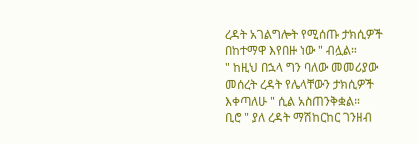ረዳት አገልግሎት የሚሰጡ ታክሲዎች በከተማዋ እየበዙ ነው " ብሏል።
" ከዚህ በኋላ ግን ባለው መመሪያው መሰረት ረዳት የሌላቸውን ታክሲዎች እቀጣለሁ " ሲል አስጠንቅቋል።
ቢሮ " ያለ ረዳት ማሽከርከር ገንዘብ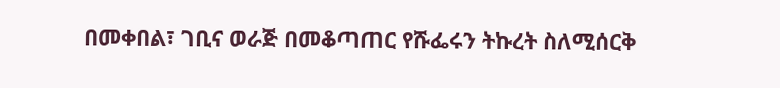በመቀበል፣ ገቢና ወራጅ በመቆጣጠር የሹፌሩን ትኩረት ስለሚሰርቅ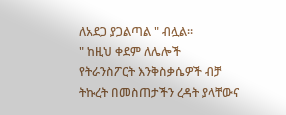ለአደጋ ያጋልጣል " ብሏል።
" ከዚህ ቀደም ለሌሎች የትራንስፖርት እንቅስቃሴዎች ብቻ ትኩረት በመስጠታችን ረዳት ያላቸውና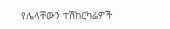የሌላቸውን ተሽከርካሬዎች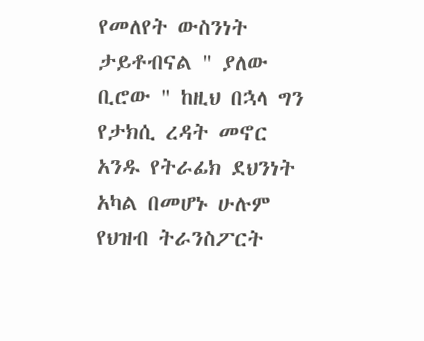የመለየት ውስንነት ታይቶብናል " ያለው ቢሮው " ከዚህ በኋላ ግን የታክሲ ረዳት መኖር አንዱ የትራፊክ ደህንነት አካል በመሆኑ ሁሉም የህዝብ ትራንስፖርት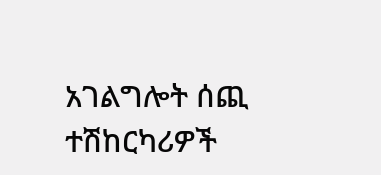አገልግሎት ሰጪ ተሽከርካሪዎች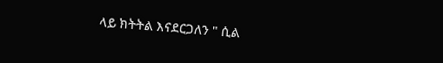ላይ ክትትል እናደርጋለን " ሲል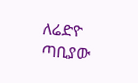ለሬድዮ ጣቢያው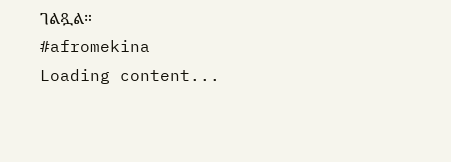ገልጿል።
#afromekina
Loading content...